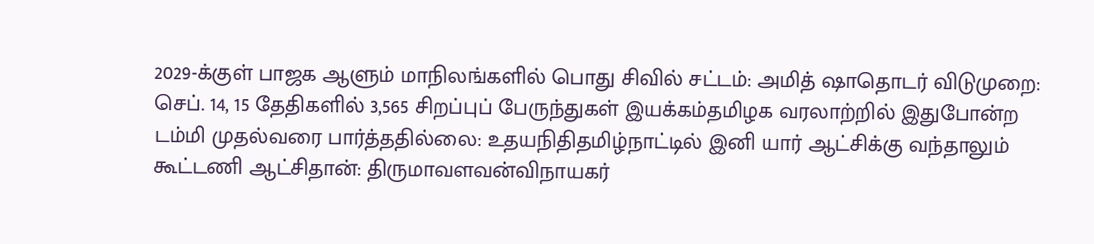2029-க்குள் பாஜக ஆளும் மாநிலங்களில் பொது சிவில் சட்டம்: அமித் ஷாதொடர் விடுமுறை: செப். 14, 15 தேதிகளில் 3,565 சிறப்புப் பேருந்துகள் இயக்கம்தமிழக வரலாற்றில் இதுபோன்ற டம்மி முதல்வரை பார்த்ததில்லை: உதயநிதிதமிழ்நாட்டில் இனி யார் ஆட்சிக்கு வந்தாலும் கூட்டணி ஆட்சிதான்: திருமாவளவன்விநாயகர்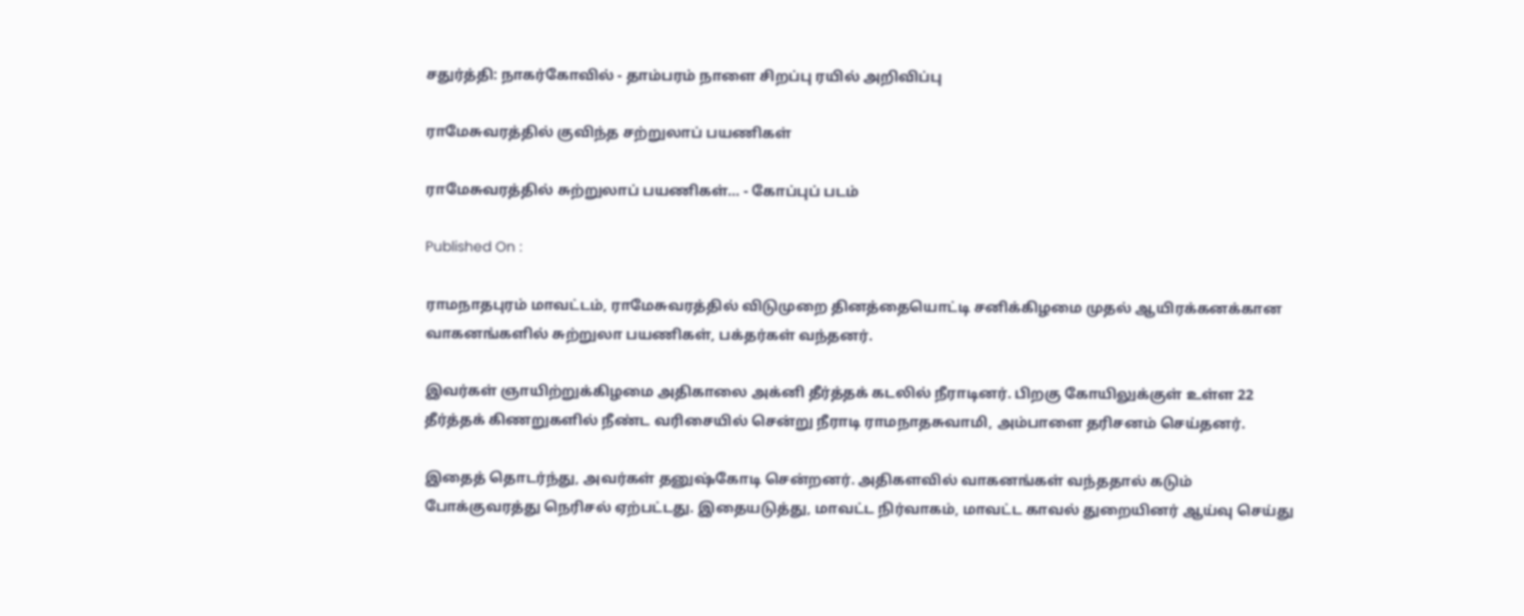சதுர்த்தி: நாகர்கோவில் - தாம்பரம் நாளை சிறப்பு ரயில் அறிவிப்பு

ராமேசுவரத்தில் குவிந்த சற்றுலாப் பயணிகள்

ராமேசுவரத்தில் சுற்றுலாப் பயணிகள்... - கோப்புப் படம்

Published On :

ராமநாதபுரம் மாவட்டம், ராமேசுவரத்தில் விடுமுறை தினத்தையொட்டி சனிக்கிழமை முதல் ஆயிரக்கனக்கான வாகனங்களில் சுற்றுலா பயணிகள், பக்தர்கள் வந்தனர்.

இவர்கள் ஞாயிற்றுக்கிழமை அதிகாலை அக்னி தீர்த்தக் கடலில் நீராடினர். பிறகு கோயிலுக்குள் உள்ள 22 தீர்த்தக் கிணறுகளில் நீண்ட வரிசையில் சென்று நீராடி ராமநாதசுவாமி, அம்பாளை தரிசனம் செய்தனர்.

இதைத் தொடர்ந்து, அவர்கள் தனுஷ்கோடி சென்றனர். அதிகளவில் வாகனங்கள் வந்ததால் கடும் போக்குவரத்து நெரிசல் ஏற்பட்டது. இதையடுத்து, மாவட்ட நிர்வாகம், மாவட்ட காவல் துறையினர் ஆய்வு செய்து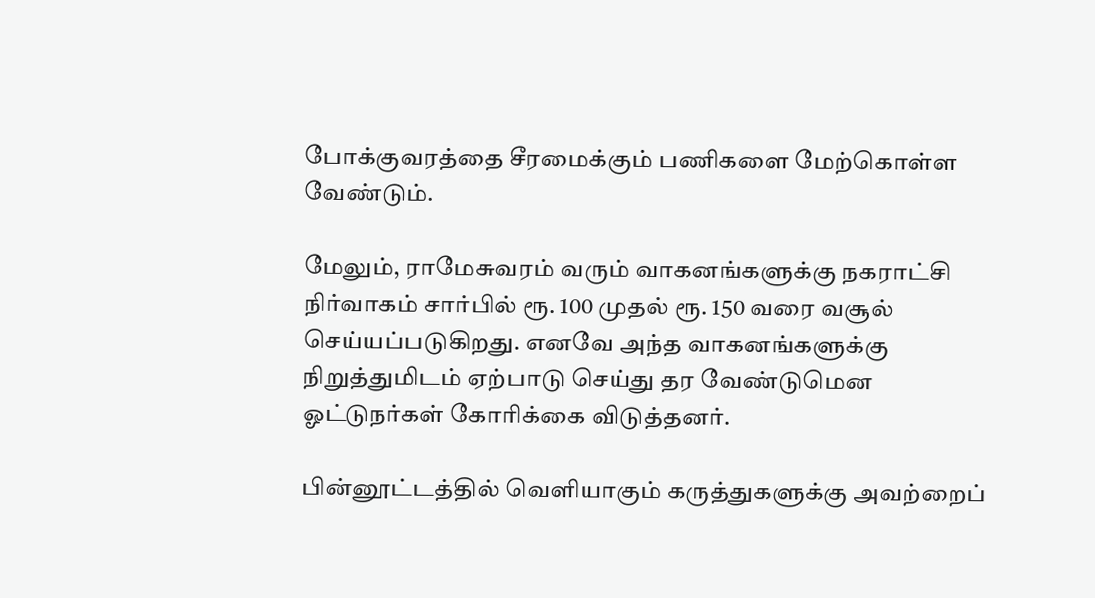போக்குவரத்தை சீரமைக்கும் பணிகளை மேற்கொள்ள வேண்டும்.

மேலும், ராமேசுவரம் வரும் வாகனங்களுக்கு நகராட்சி நிர்வாகம் சார்பில் ரூ. 100 முதல் ரூ. 150 வரை வசூல் செய்யப்படுகிறது. எனவே அந்த வாகனங்களுக்கு நிறுத்துமிடம் ஏற்பாடு செய்து தர வேண்டுமென ஓட்டுநர்கள் கோரிக்கை விடுத்தனர்.

பின்னூட்டத்தில் வெளியாகும் கருத்துகளுக்கு அவற்றைப்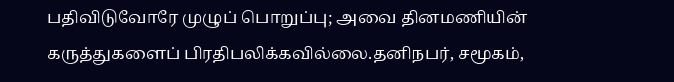பதிவிடுவோரே முழுப் பொறுப்பு; அவை தினமணியின் கருத்துகளைப் பிரதிபலிக்கவில்லை.தனிநபர், சமூகம்,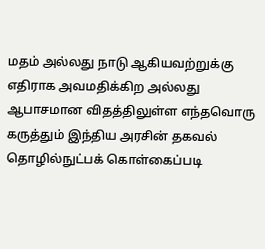மதம் அல்லது நாடு ஆகியவற்றுக்கு எதிராக அவமதிக்கிற அல்லது ஆபாசமான விதத்திலுள்ள எந்தவொரு கருத்தும் இந்திய அரசின் தகவல் தொழில்நுட்பக் கொள்கைப்படி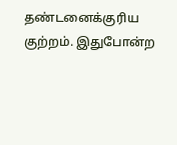தண்டனைக்குரிய குற்றம். இதுபோன்ற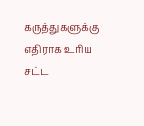கருத்துகளுக்கு எதிராக உரிய சட்ட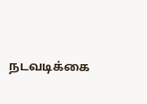நடவடிக்கை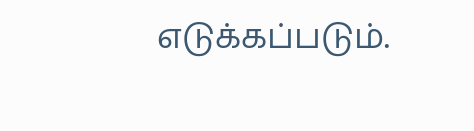எடுக்கப்படும்.